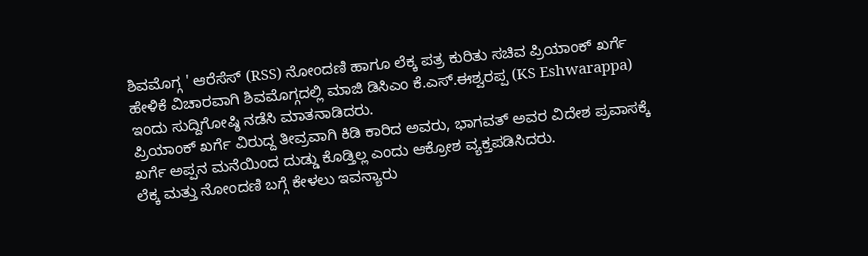ಶಿವಮೊಗ್ಗ ' ಆರೆಸೆಸ್ (RSS) ನೋಂದಣಿ ಹಾಗೂ ಲೆಕ್ಕ ಪತ್ರ ಕುರಿತು ಸಚಿವ ಪ್ರಿಯಾಂಕ್ ಖರ್ಗೆ ಹೇಳಿಕೆ ವಿಚಾರವಾಗಿ ಶಿವಮೊಗ್ಗದಲ್ಲಿ ಮಾಜಿ ಡಿಸಿಎಂ ಕೆ.ಎಸ್.ಈಶ್ವರಪ್ಪ (KS Eshwarappa) ಇಂದು ಸುದ್ದಿಗೋಷ್ಠಿ ನಡೆಸಿ ಮಾತನಾಡಿದರು.
ಪ್ರಿಯಾಂಕ್ ಖರ್ಗೆ ವಿರುದ್ದ ತೀವ್ರವಾಗಿ ಕಿಡಿ ಕಾರಿದ ಅವರು, ಭಾಗವತ್ ಅವರ ವಿದೇಶ ಪ್ರವಾಸಕ್ಕೆ ಖರ್ಗೆ ಅಪ್ಪನ ಮನೆಯಿಂದ ದುಡ್ಡು ಕೊಡ್ತಿಲ್ಲ ಎಂದು ಆಕ್ರೋಶ ವ್ಯಕ್ತಪಡಿಸಿದರು.
ಲೆಕ್ಕ ಮತ್ತು ನೋಂದಣಿ ಬಗ್ಗೆ ಕೇಳಲು ಇವನ್ಯಾರು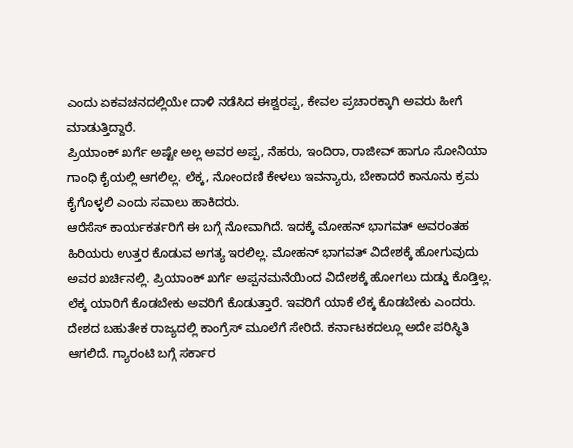ಎಂದು ಏಕವಚನದಲ್ಲಿಯೇ ದಾಳಿ ನಡೆಸಿದ ಈಶ್ವರಪ್ಪ, ಕೇವಲ ಪ್ರಚಾರಕ್ಕಾಗಿ ಅವರು ಹೀಗೆ ಮಾಡುತ್ತಿದ್ದಾರೆ.
ಪ್ರಿಯಾಂಕ್ ಖರ್ಗೆ ಅಷ್ಟೇ ಅಲ್ಲ ಅವರ ಅಪ್ಪ, ನೆಹರು, ಇಂದಿರಾ, ರಾಜೀವ್ ಹಾಗೂ ಸೋನಿಯಾ ಗಾಂಧಿ ಕೈಯಲ್ಲಿ ಆಗಲಿಲ್ಲ. ಲೆಕ್ಕ, ನೋಂದಣಿ ಕೇಳಲು ಇವನ್ಯಾರು, ಬೇಕಾದರೆ ಕಾನೂನು ಕ್ರಮ ಕೈಗೊಳ್ಳಲಿ ಎಂದು ಸವಾಲು ಹಾಕಿದರು.
ಆರೆಸೆಸ್ ಕಾರ್ಯಕರ್ತರಿಗೆ ಈ ಬಗ್ಗೆ ನೋವಾಗಿದೆ. ಇದಕ್ಕೆ ಮೋಹನ್ ಭಾಗವತ್ ಅವರಂತಹ ಹಿರಿಯರು ಉತ್ತರ ಕೊಡುವ ಅಗತ್ಯ ಇರಲಿಲ್ಲ. ಮೋಹನ್ ಭಾಗವತ್ ವಿದೇಶಕ್ಕೆ ಹೋಗುವುದು ಅವರ ಖರ್ಚಿನಲ್ಲಿ. ಪ್ರಿಯಾಂಕ್ ಖರ್ಗೆ ಅಪ್ಪನಮನೆಯಿಂದ ವಿದೇಶಕ್ಕೆ ಹೋಗಲು ದುಡ್ಡು ಕೊಡ್ತಿಲ್ಲ. ಲೆಕ್ಕ ಯಾರಿಗೆ ಕೊಡಬೇಕು ಅವರಿಗೆ ಕೊಡುತ್ತಾರೆ. ಇವರಿಗೆ ಯಾಕೆ ಲೆಕ್ಕ ಕೊಡಬೇಕು ಎಂದರು.
ದೇಶದ ಬಹುತೇಕ ರಾಜ್ಯದಲ್ಲಿ ಕಾಂಗ್ರೆಸ್ ಮೂಲೆಗೆ ಸೇರಿದೆ. ಕರ್ನಾಟಕದಲ್ಲೂ ಅದೇ ಪರಿಸ್ಥಿತಿ ಆಗಲಿದೆ. ಗ್ಯಾರಂಟಿ ಬಗ್ಗೆ ಸರ್ಕಾರ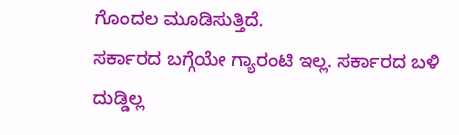ಗೊಂದಲ ಮೂಡಿಸುತ್ತಿದೆ.
ಸರ್ಕಾರದ ಬಗ್ಗೆಯೇ ಗ್ಯಾರಂಟಿ ಇಲ್ಲ. ಸರ್ಕಾರದ ಬಳಿ ದುಡ್ಡಿಲ್ಲ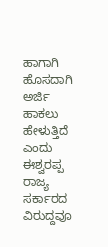ಹಾಗಾಗಿ ಹೊಸದಾಗಿ ಅರ್ಜಿ ಹಾಕಲು ಹೇಳುತ್ತಿದೆ ಎಂದು ಈಶ್ವರಪ್ಪ ರಾಜ್ಯ ಸರ್ಕಾರದ ವಿರುದ್ದವೂ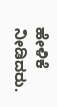ಹೇಳಿಕೆ ನೀಡಿದರು.